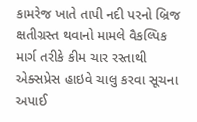કામરેજ ખાતે તાપી નદી પરનો બ્રિજ ક્ષતીગ્રસ્ત થવાનો મામલે વૈકલ્પિક માર્ગ તરીકે કીમ ચાર રસ્તાથી એક્સપ્રેસ હાઇવે ચાલુ કરવા સૂચના અપાઈ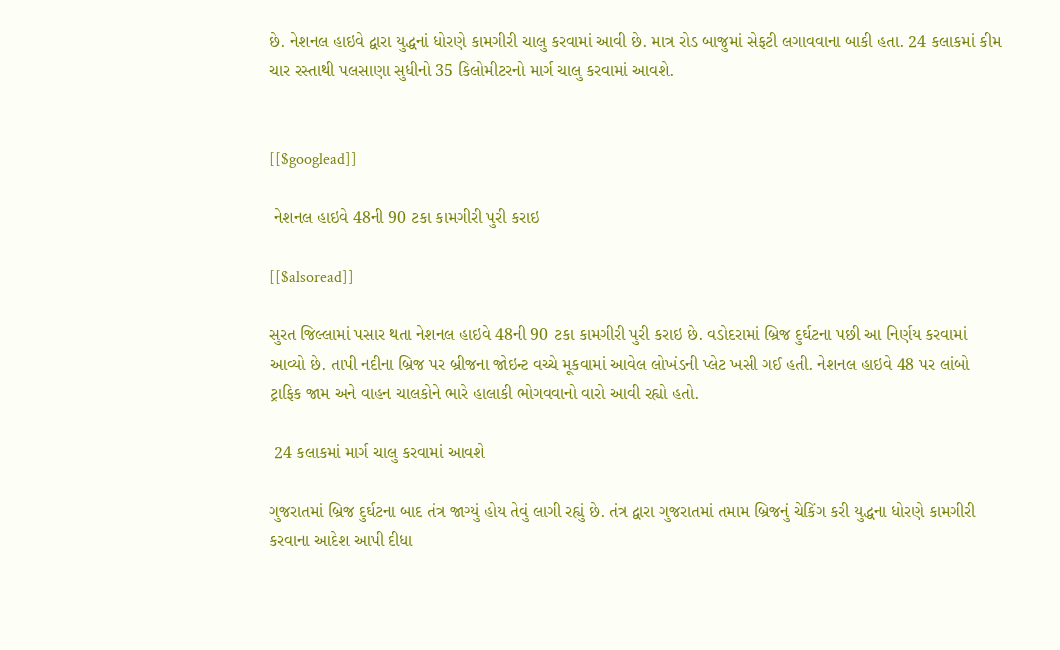છે. નેશનલ હાઇવે દ્વારા યુદ્ધનાં ધોરણે કામગીરી ચાલુ કરવામાં આવી છે. માત્ર રોડ બાજુમાં સેફટી લગાવવાના બાકી હતા. 24 કલાકમાં કીમ ચાર રસ્તાથી પલસાણા સુધીનો 35 કિલોમીટરનો માર્ગ ચાલુ કરવામાં આવશે.


[[$googlead]]

 નેશનલ હાઇવે 48ની 90 ટકા કામગીરી પુરી કરાઇ

[[$alsoread]]

સુરત જિલ્લામાં પસાર થતા નેશનલ હાઇવે 48ની 90 ટકા કામગીરી પુરી કરાઇ છે. વડોદરામાં બ્રિજ દુર્ઘટના પછી આ નિર્ણય કરવામાં આવ્યો છે. તાપી નદીના બ્રિજ પર બ્રીજના જોઇન્ટ વચ્ચે મૂકવામાં આવેલ લોખંડની પ્લેટ ખસી ગઈ હતી. નેશનલ હાઇવે 48 પર લાંબો ટ્રાફિક જામ અને વાહન ચાલકોને ભારે હાલાકી ભોગવવાનો વારો આવી રહ્યો હતો.

 24 કલાકમાં માર્ગ ચાલુ કરવામાં આવશે

ગુજરાતમાં બ્રિજ દુર્ઘટના બાદ તંત્ર જાગ્યું હોય તેવું લાગી રહ્યું છે. તંત્ર દ્વારા ગુજરાતમાં તમામ બ્રિજનું ચેકિંગ કરી યુદ્ધના ધોરણે કામગીરી કરવાના આદેશ આપી દીધા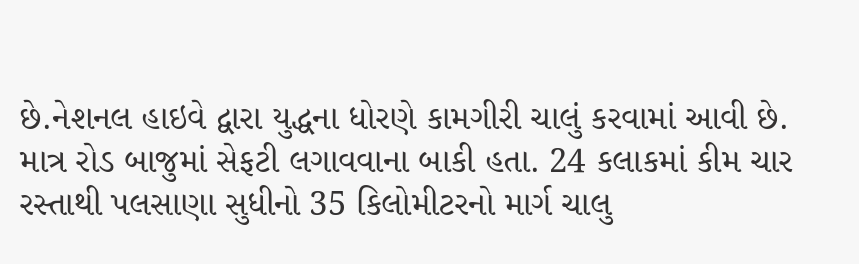છે.નેશનલ હાઇવે દ્વારા યુદ્ધના ધોરણે કામગીરી ચાલું કરવામાં આવી છે. માત્ર રોડ બાજુમાં સેફટી લગાવવાના બાકી હતા. 24 કલાકમાં કીમ ચાર રસ્તાથી પલસાણા સુધીનો 35 કિલોમીટરનો માર્ગ ચાલુ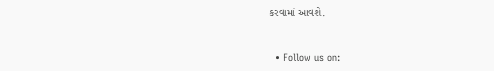કરવામાં આવશે.


  • Follow us on: